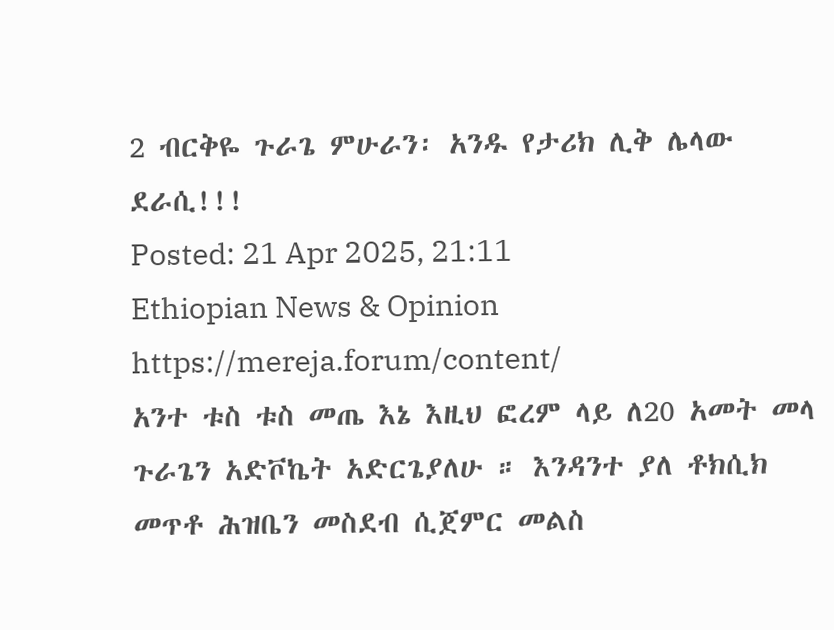2 ብርቅዬ ጉራጌ ምሁራን፡ አንዱ የታሪክ ሊቅ ሌላው ደራሲ!!!
Posted: 21 Apr 2025, 21:11
Ethiopian News & Opinion
https://mereja.forum/content/
አንተ ቱስ ቱስ መጤ እኔ እዚህ ፎረም ላይ ለ20 አመት መላ ጉራጌን አድቮኬት አድርጌያለሁ ። እንዳንተ ያለ ቶክሲክ መጥቶ ሕዝቤን መስደብ ሲጀምር መልስ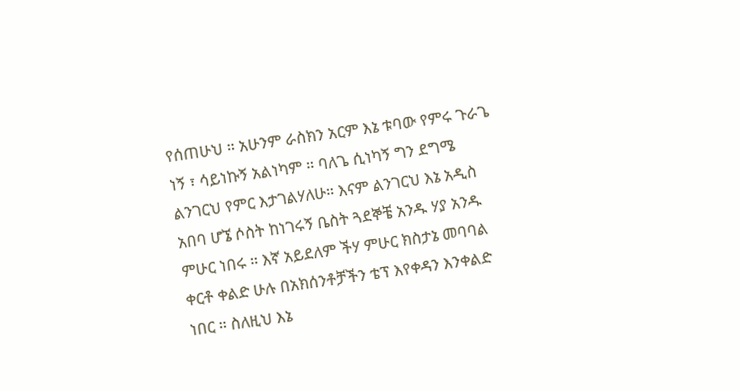የሰጠሁህ ። አሁንም ራስክን አርም እኔ ቱባው የምሩ ጉራጌ ነኝ ፣ ሳይነኩኝ አልነካም ። ባለጌ ሲነካኝ ግን ደግሜ ልንገርህ የምር እታገልሃለሁ። እናም ልንገርህ እኔ አዲስ አበባ ሆኜ ሶስት ከነገሩኝ ቤስት ጓደኞቼ አንዱ ሃያ አንዱ ምሁር ነበሩ ። እኛ አይደለም ችሃ ምሁር ክስታኔ መባባል ቀርቶ ቀልድ ሁሉ በአክሰንቶቻችን ቴፕ እየቀዳን እንቀልድ ነበር ። ስለዚህ እኔ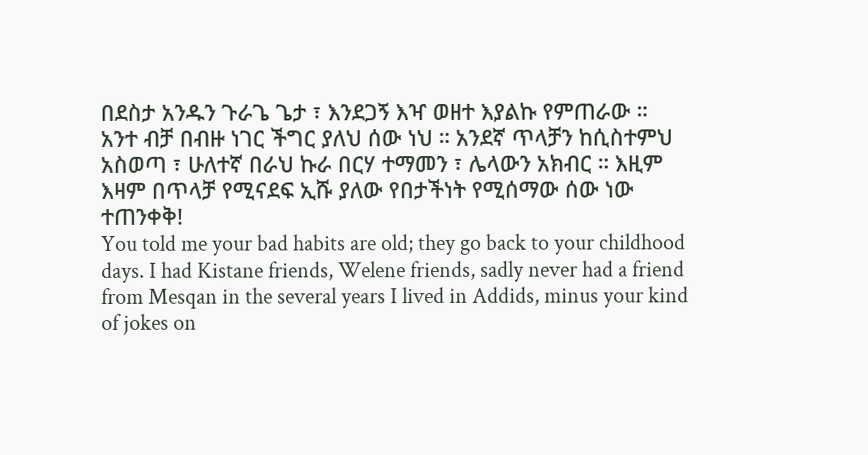በደስታ አንዱን ጉራጌ ጌታ ፣ እንደጋኝ እዣ ወዘተ እያልኩ የምጠራው ። አንተ ብቻ በብዙ ነገር ችግር ያለህ ሰው ነህ ። አንደኛ ጥላቻን ከሲስተምህ አስወጣ ፣ ሁለተኛ በራህ ኩራ በርሃ ተማመን ፣ ሌላውን አክብር ። እዚም እዛም በጥላቻ የሚናደፍ ኢሹ ያለው የበታችነት የሚሰማው ሰው ነው ተጠንቀቅ!
You told me your bad habits are old; they go back to your childhood days. I had Kistane friends, Welene friends, sadly never had a friend from Mesqan in the several years I lived in Addids, minus your kind of jokes on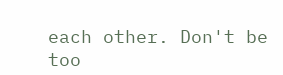each other. Don't be too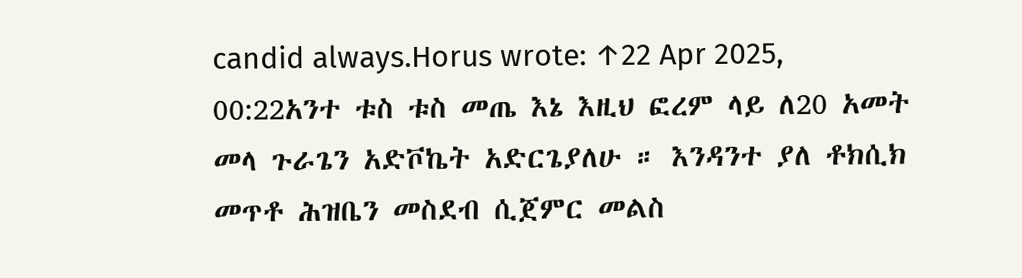candid always.Horus wrote: ↑22 Apr 2025, 00:22አንተ ቱስ ቱስ መጤ እኔ እዚህ ፎረም ላይ ለ20 አመት መላ ጉራጌን አድቮኬት አድርጌያለሁ ። እንዳንተ ያለ ቶክሲክ መጥቶ ሕዝቤን መስደብ ሲጀምር መልስ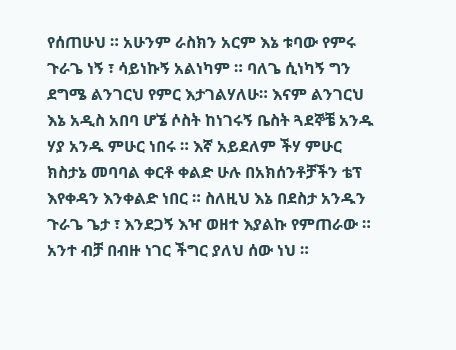የሰጠሁህ ። አሁንም ራስክን አርም እኔ ቱባው የምሩ ጉራጌ ነኝ ፣ ሳይነኩኝ አልነካም ። ባለጌ ሲነካኝ ግን ደግሜ ልንገርህ የምር እታገልሃለሁ። እናም ልንገርህ እኔ አዲስ አበባ ሆኜ ሶስት ከነገሩኝ ቤስት ጓደኞቼ አንዱ ሃያ አንዱ ምሁር ነበሩ ። እኛ አይደለም ችሃ ምሁር ክስታኔ መባባል ቀርቶ ቀልድ ሁሉ በአክሰንቶቻችን ቴፕ እየቀዳን እንቀልድ ነበር ። ስለዚህ እኔ በደስታ አንዱን ጉራጌ ጌታ ፣ እንደጋኝ እዣ ወዘተ እያልኩ የምጠራው ። አንተ ብቻ በብዙ ነገር ችግር ያለህ ሰው ነህ ።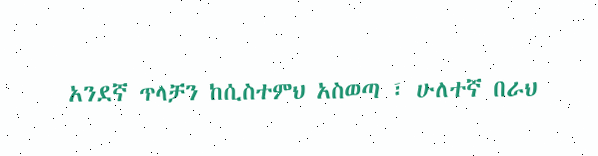አንደኛ ጥላቻን ከሲስተምህ አስወጣ ፣ ሁለተኛ በራህ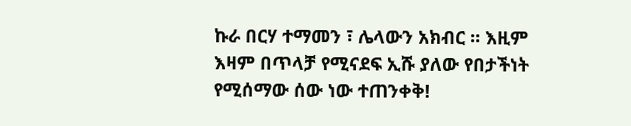ኩራ በርሃ ተማመን ፣ ሌላውን አክብር ። እዚም እዛም በጥላቻ የሚናደፍ ኢሹ ያለው የበታችነት የሚሰማው ሰው ነው ተጠንቀቅ!